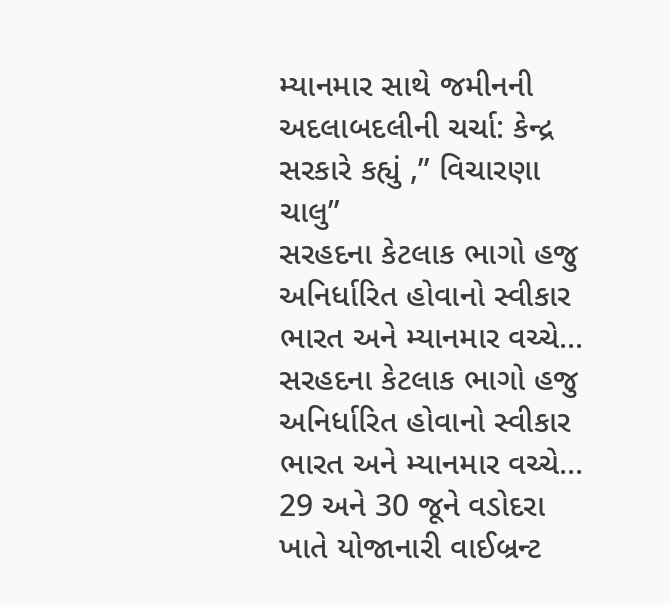મ્યાનમાર સાથે જમીનની અદલાબદલીની ચર્ચા: કેન્દ્ર સરકારે કહ્યું ,” વિચારણા ચાલુ”
સરહદના કેટલાક ભાગો હજુ અનિર્ધારિત હોવાનો સ્વીકાર ભારત અને મ્યાનમાર વચ્ચે...
સરહદના કેટલાક ભાગો હજુ અનિર્ધારિત હોવાનો સ્વીકાર ભારત અને મ્યાનમાર વચ્ચે...
29 અને 30 જૂને વડોદરા ખાતે યોજાનારી વાઈબ્રન્ટ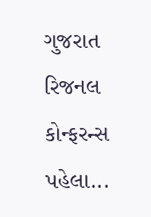ગુજરાત રિજનલ કોન્ફરન્સ પહેલા...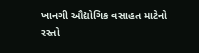ખાનગી ઔદ્યોગિક વસાહત માટેનો રસ્તો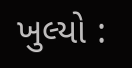ખુલ્યો :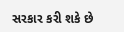સરકાર કરી શકે છે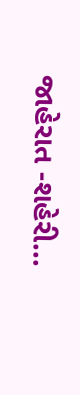જાહેરાત -શહેરી...